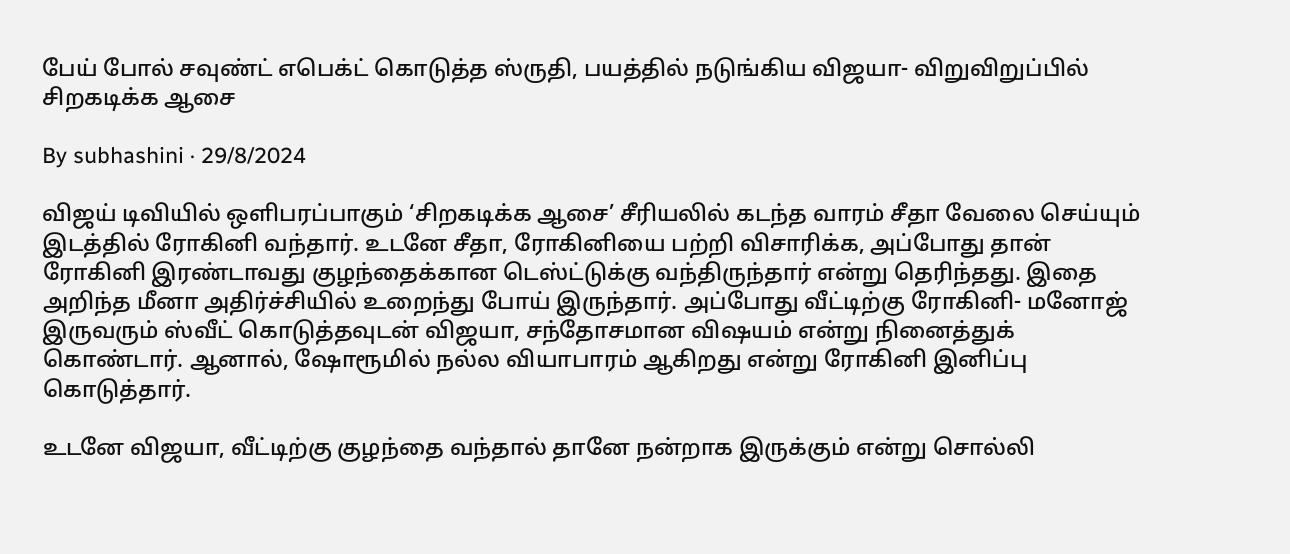பேய் போல் சவுண்ட் எபெக்ட் கொடுத்த ஸ்ருதி, பயத்தில் நடுங்கிய விஜயா- விறுவிறுப்பில் சிறகடிக்க ஆசை

By subhashini · 29/8/2024

விஜய் டிவியில் ஒளிபரப்பாகும் ‘சிறகடிக்க ஆசை’ சீரியலில் கடந்த வாரம் சீதா வேலை செய்யும் இடத்தில் ரோகினி வந்தார். உடனே சீதா, ரோகினியை பற்றி விசாரிக்க, அப்போது தான் ரோகினி இரண்டாவது குழந்தைக்கான டெஸ்ட்டுக்கு வந்திருந்தார் என்று தெரிந்தது. இதை அறிந்த மீனா அதிர்ச்சியில் உறைந்து போய் இருந்தார். அப்போது வீட்டிற்கு ரோகினி- மனோஜ் இருவரும் ஸ்வீட் கொடுத்தவுடன் விஜயா, சந்தோசமான விஷயம் என்று நினைத்துக் கொண்டார். ஆனால், ஷோரூமில் நல்ல வியாபாரம் ஆகிறது என்று ரோகினி இனிப்பு கொடுத்தார்.

உடனே விஜயா, வீட்டிற்கு குழந்தை வந்தால் தானே நன்றாக இருக்கும் என்று சொல்லி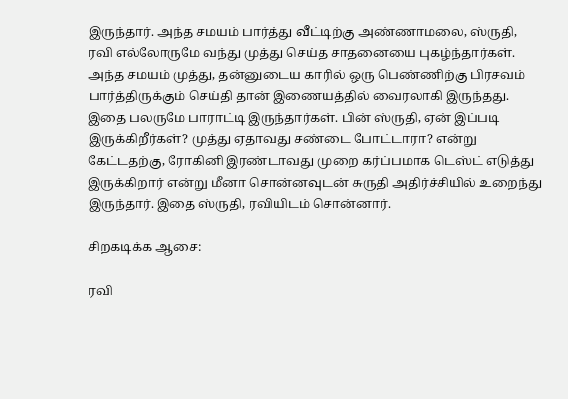இருந்தார். அந்த சமயம் பார்த்து வீட்டிற்கு அண்ணாமலை, ஸ்ருதி, ரவி எல்லோருமே வந்து முத்து செய்த சாதனையை புகழ்ந்தார்கள். அந்த சமயம் முத்து, தன்னுடைய காரில் ஒரு பெண்ணிற்கு பிரசவம் பார்த்திருக்கும் செய்தி தான் இணையத்தில் வைரலாகி இருந்தது. இதை பலருமே பாராட்டி இருந்தார்கள். பின் ஸ்ருதி, ஏன் இப்படி இருக்கிறீர்கள்? முத்து ஏதாவது சண்டை போட்டாரா? என்று கேட்டதற்கு, ரோகினி இரண்டாவது முறை கர்ப்பமாக டெஸ்ட் எடுத்து இருக்கிறார் என்று மீனா சொன்னவுடன் சுருதி அதிர்ச்சியில் உறைந்து இருந்தார். இதை ஸ்ருதி, ரவியிடம் சொன்னார்.

சிறகடிக்க ஆசை:

ரவி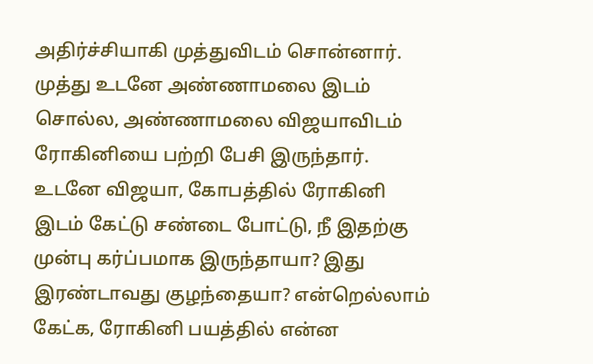அதிர்ச்சியாகி முத்துவிடம் சொன்னார். முத்து உடனே அண்ணாமலை இடம் சொல்ல, அண்ணாமலை விஜயாவிடம் ரோகினியை பற்றி பேசி இருந்தார். உடனே விஜயா, கோபத்தில் ரோகினி இடம் கேட்டு சண்டை போட்டு, நீ இதற்கு முன்பு கர்ப்பமாக இருந்தாயா? இது இரண்டாவது குழந்தையா? என்றெல்லாம் கேட்க, ரோகினி பயத்தில் என்ன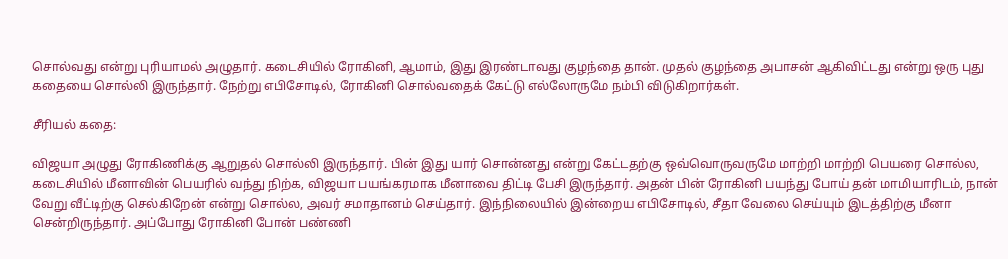சொல்வது என்று புரியாமல் அழுதார். கடைசியில் ரோகினி, ஆமாம், இது இரண்டாவது குழந்தை தான். முதல் குழந்தை அபாசன் ஆகிவிட்டது என்று ஒரு புது கதையை சொல்லி இருந்தார். நேற்று எபிசோடில், ரோகினி சொல்வதைக் கேட்டு எல்லோருமே நம்பி விடுகிறார்கள்.

சீரியல் கதை:

விஜயா அழுது ரோகிணிக்கு ஆறுதல் சொல்லி இருந்தார். பின் இது யார் சொன்னது என்று கேட்டதற்கு ஒவ்வொருவருமே மாற்றி மாற்றி பெயரை சொல்ல, கடைசியில் மீனாவின் பெயரில் வந்து நிற்க, விஜயா பயங்கரமாக மீனாவை திட்டி பேசி இருந்தார். அதன் பின் ரோகினி பயந்து போய் தன் மாமியாரிடம், நான் வேறு வீட்டிற்கு செல்கிறேன் என்று சொல்ல, அவர் சமாதானம் செய்தார். இந்நிலையில் இன்றைய எபிசோடில், சீதா வேலை செய்யும் இடத்திற்கு மீனா சென்றிருந்தார். அப்போது ரோகினி போன் பண்ணி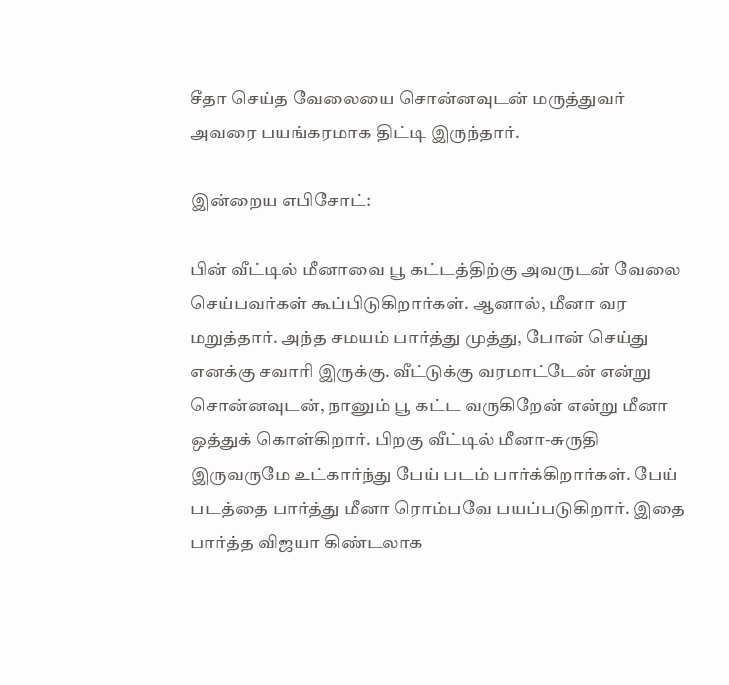சீதா செய்த வேலையை சொன்னவுடன் மருத்துவர் அவரை பயங்கரமாக திட்டி இருந்தார்.

இன்றைய எபிசோட்:

பின் வீட்டில் மீனாவை பூ கட்டத்திற்கு அவருடன் வேலை செய்பவர்கள் கூப்பிடுகிறார்கள். ஆனால், மீனா வர மறுத்தார். அந்த சமயம் பார்த்து முத்து, போன் செய்து எனக்கு சவாரி இருக்கு. வீட்டுக்கு வரமாட்டேன் என்று சொன்னவுடன், நானும் பூ கட்ட வருகிறேன் என்று மீனா ஒத்துக் கொள்கிறார். பிறகு வீட்டில் மீனா-சுருதி இருவருமே உட்கார்ந்து பேய் படம் பார்க்கிறார்கள். பேய் படத்தை பார்த்து மீனா ரொம்பவே பயப்படுகிறார். இதை பார்த்த விஜயா கிண்டலாக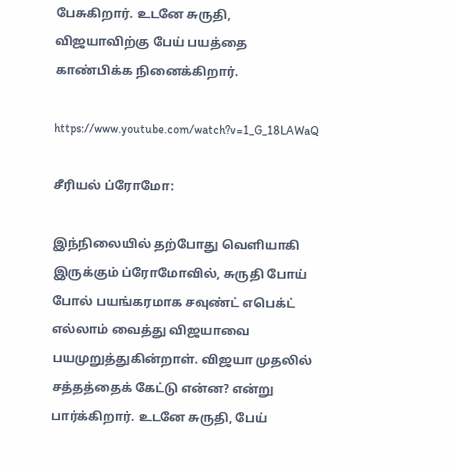பேசுகிறார். உடனே சுருதி, விஜயாவிற்கு பேய் பயத்தை காண்பிக்க நினைக்கிறார்.

https://www.youtube.com/watch?v=1_G_18LAWaQ

சீரியல் ப்ரோமோ:

இந்நிலையில் தற்போது வெளியாகி இருக்கும் ப்ரோமோவில், சுருதி போய் போல் பயங்கரமாக சவுண்ட் எபெக்ட் எல்லாம் வைத்து விஜயாவை பயமுறுத்துகின்றாள். விஜயா முதலில் சத்தத்தைக் கேட்டு என்ன? என்று பார்க்கிறார். உடனே சுருதி, பேய்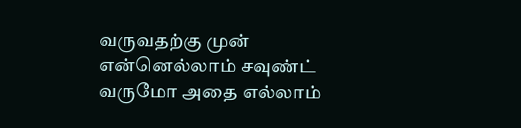வருவதற்கு முன் என்னெல்லாம் சவுண்ட் வருமோ அதை எல்லாம்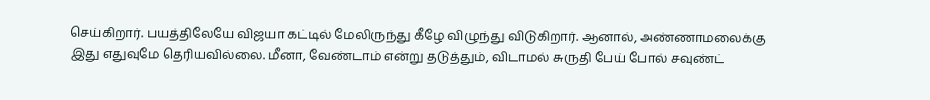செய்கிறார். பயத்திலேயே விஜயா கட்டில் மேலிருந்து கீழே விழுந்து விடுகிறார். ஆனால், அண்ணாமலைக்கு இது எதுவுமே தெரியவில்லை. மீனா, வேண்டாம் என்று தடுத்தும், விடாமல் சுருதி பேய் போல் சவுண்ட்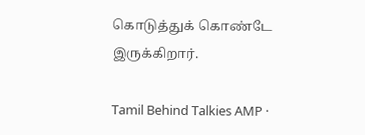கொடுத்துக் கொண்டே இருக்கிறார்.

Tamil Behind Talkies AMP ·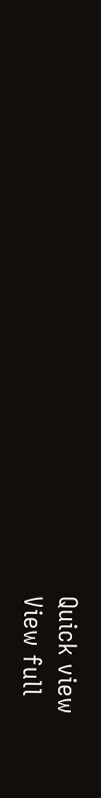Quick view
View full